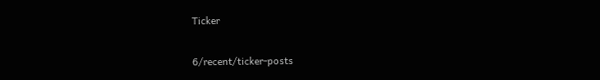Ticker

6/recent/ticker-posts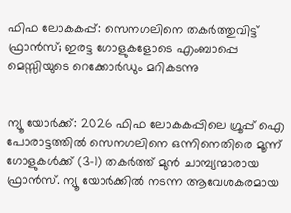ഫിഫ ലോകകപ്പ്: സെനഗലിനെ തകർത്തുവിട്ട് ഫ്രാൻസ്; ഇരട്ട ഗോളുകളോടെ എംബാപ്പെ മെസ്സിയുടെ റെക്കോർഡും മറികടന്നു


ന്യൂ യോർക്ക്: 2026 ഫിഫ ലോകകപ്പിലെ ഗ്രൂപ്പ് ഐ പോരാട്ടത്തിൽ സെനഗലിനെ ഒന്നിനെതിരെ മൂന്ന് ഗോളുകൾക്ക് (3-1) തകർത്ത് മുൻ ചാമ്പ്യന്മാരായ ഫ്രാൻസ്. ന്യൂ യോർക്കിൽ നടന്ന ആവേശകരമായ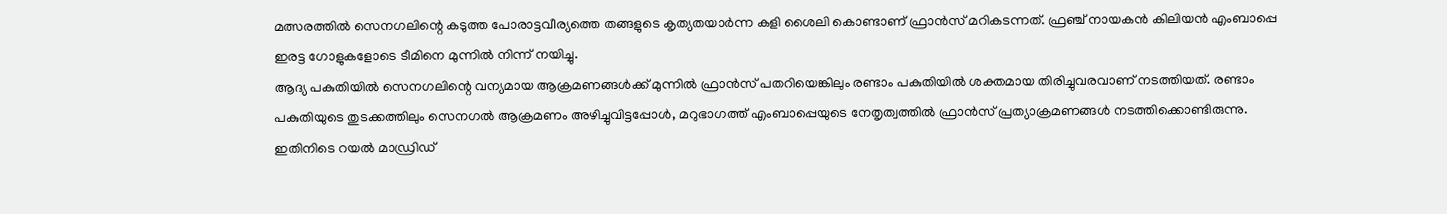മത്സരത്തിൽ സെനഗലിന്റെ കടുത്ത പോരാട്ടവീര്യത്തെ തങ്ങളുടെ കൃത്യതയാർന്ന കളി ശൈലി കൊണ്ടാണ് ഫ്രാൻസ് മറികടന്നത്. ഫ്രഞ്ച് നായകൻ കിലിയൻ എംബാപ്പെ ഇരട്ട ഗോളുകളോടെ ടീമിനെ മുന്നിൽ നിന്ന് നയിച്ചു.
ആദ്യ പകുതിയിൽ സെനഗലിന്റെ വന്യമായ ആക്രമണങ്ങൾക്ക് മുന്നിൽ ഫ്രാൻസ് പതറിയെങ്കിലും രണ്ടാം പകുതിയിൽ ശക്തമായ തിരിച്ചുവരവാണ് നടത്തിയത്. രണ്ടാം പകുതിയുടെ തുടക്കത്തിലും സെനഗൽ ആക്രമണം അഴിച്ചുവിട്ടപ്പോൾ, മറുഭാഗത്ത് എംബാപ്പെയുടെ നേതൃത്വത്തിൽ ഫ്രാൻസ് പ്രത്യാക്രമണങ്ങൾ നടത്തിക്കൊണ്ടിരുന്നു. ഇതിനിടെ റയൽ മാഡ്രിഡ്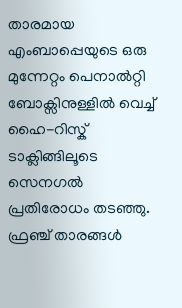താരമായ എംബാപ്പെയുടെ ഒരു മുന്നേറ്റം പെനാൽറ്റി ബോക്സിനുള്ളിൽ വെച്ച് ഹൈ-റിസ്ക് ടാക്ലിങ്ങിലൂടെ സെനഗൽ പ്രതിരോധം തടഞ്ഞു. ഫ്രഞ്ച് താരങ്ങൾ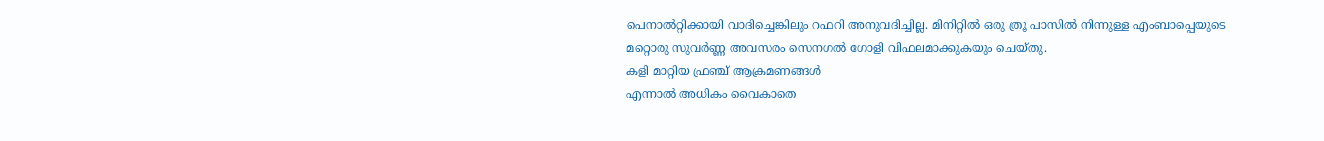പെനാൽറ്റിക്കായി വാദിച്ചെങ്കിലും റഫറി അനുവദിച്ചില്ല. മിനിറ്റിൽ ഒരു ത്രൂ പാസിൽ നിന്നുള്ള എംബാപ്പെയുടെ മറ്റൊരു സുവർണ്ണ അവസരം സെനഗൽ ഗോളി വിഫലമാക്കുകയും ചെയ്തു.
കളി മാറ്റിയ ഫ്രഞ്ച് ആക്രമണങ്ങൾ
എന്നാൽ അധികം വൈകാതെ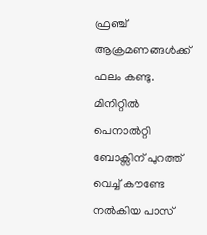ഫ്രഞ്ച് ആക്രമണങ്ങൾക്ക് ഫലം കണ്ടു. മിനിറ്റിൽ പെനാൽറ്റി ബോക്സിന് പുറത്ത് വെച്ച് കൗണ്ടേ നൽകിയ പാസ്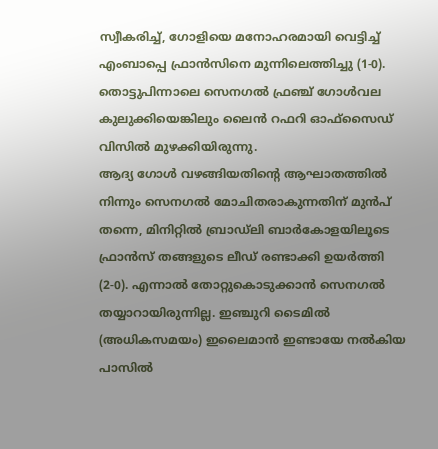സ്വീകരിച്ച്, ഗോളിയെ മനോഹരമായി വെട്ടിച്ച് എംബാപ്പെ ഫ്രാൻസിനെ മുന്നിലെത്തിച്ചു (1-0). തൊട്ടുപിന്നാലെ സെനഗൽ ഫ്രഞ്ച് ഗോൾവല കുലുക്കിയെങ്കിലും ലൈൻ റഫറി ഓഫ്‌സൈഡ് വിസിൽ മുഴക്കിയിരുന്നു.
ആദ്യ ഗോൾ വഴങ്ങിയതിന്റെ ആഘാതത്തിൽ നിന്നും സെനഗൽ മോചിതരാകുന്നതിന് മുൻപ് തന്നെ, മിനിറ്റിൽ ബ്രാഡ്ലി ബാർകോളയിലൂടെ ഫ്രാൻസ് തങ്ങളുടെ ലീഡ് രണ്ടാക്കി ഉയർത്തി (2-0). എന്നാൽ തോറ്റുകൊടുക്കാൻ സെനഗൽ തയ്യാറായിരുന്നില്ല. ഇഞ്ചുറി ടൈമിൽ (അധികസമയം) ഇലൈമാൻ ഇണ്ടായേ നൽകിയ പാസിൽ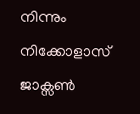നിന്നും നിക്കോളാസ് ജാക്സൺ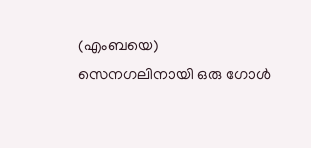(എംബയെ) സെനഗലിനായി ഒരു ഗോൾ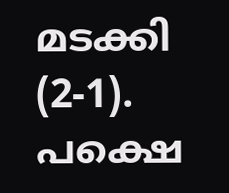മടക്കി (2-1).
പക്ഷെ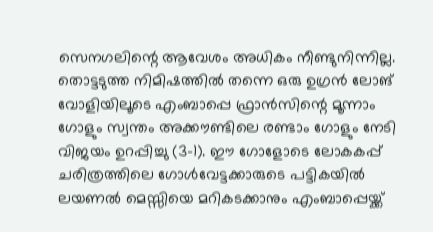സെനഗലിന്റെ ആവേശം അധികം നീണ്ടുനിന്നില്ല. തൊട്ടടുത്ത നിമിഷത്തിൽ തന്നെ ഒരു ഉഗ്രൻ ലോങ് വോളിയിലൂടെ എംബാപ്പെ ഫ്രാൻസിന്റെ മൂന്നാം ഗോളും സ്വന്തം അക്കൗണ്ടിലെ രണ്ടാം ഗോളും നേടി വിജയം ഉറപ്പിച്ചു (3-1). ഈ ഗോളോടെ ലോകകപ്പ് ചരിത്രത്തിലെ ഗോൾവേട്ടക്കാരുടെ പട്ടികയിൽ ലയണൽ മെസ്സിയെ മറികടക്കാനും എംബാപ്പെയ്ക്ക്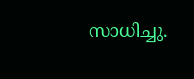സാധിച്ചു.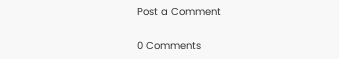Post a Comment

0 Comments